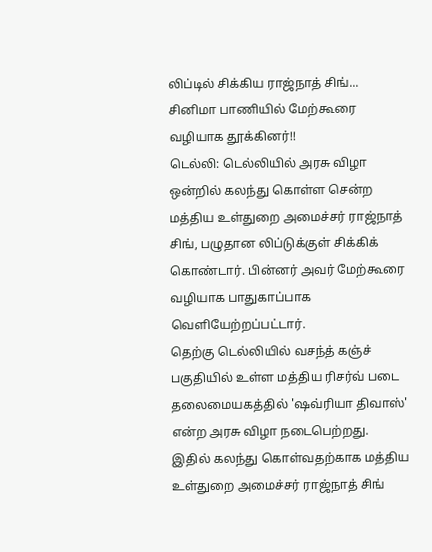லிப்டில் சிக்கிய ராஜ்நாத் சிங்... சினிமா பாணியில் மேற்கூரை வழியாக தூக்கினர்!!
டெல்லி: டெல்லியில் அரசு விழா ஒன்றில் கலந்து கொள்ள சென்ற மத்திய உள்துறை அமைச்சர் ராஜ்நாத் சிங், பழுதான லிப்டுக்குள் சிக்கிக் கொண்டார். பின்னர் அவர் மேற்கூரை வழியாக பாதுகாப்பாக வெளியேற்றப்பட்டார்.
தெற்கு டெல்லியில் வசந்த் கஞ்ச் பகுதியில் உள்ள மத்திய ரிசர்வ் படை தலைமையகத்தில் 'ஷவ்ரியா திவாஸ்' என்ற அரசு விழா நடைபெற்றது. இதில் கலந்து கொள்வதற்காக மத்திய உள்துறை அமைச்சர் ராஜ்நாத் சிங்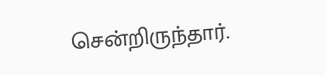சென்றிருந்தார்.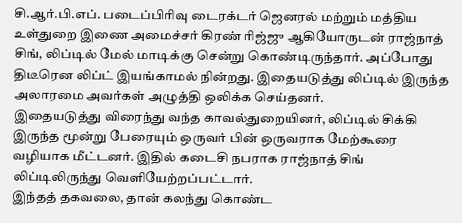சி.ஆர்.பி.எப். படைப்பிரிவு டைரக்டர் ஜெனரல் மற்றும் மத்திய உள்துறை இணை அமைச்சர் கிரண் ரிஜ்ஜு ஆகியோருடன் ராஜ்நாத் சிங், லிப்டில் மேல் மாடிக்கு சென்று கொண்டிருந்தார். அப்போது திடீரென லிப்ட் இயங்காமல் நின்றது. இதையடுத்து லிப்டில் இருந்த அலாரமை அவர்கள் அழுத்தி ஒலிக்க செய்தனர்.
இதையடுத்து விரைந்து வந்த காவல்துறையினர், லிப்டில் சிக்கி இருந்த மூன்று பேரையும் ஒருவர் பின் ஒருவராக மேற்கூரை வழியாக மீட்டனர். இதில் கடைசி நபராக ராஜ்நாத் சிங் லிப்டிலிருந்து வெளியேற்றப்பட்டார்.
இந்தத் தகவலை, தான் கலந்து கொண்ட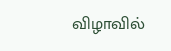விழாவில்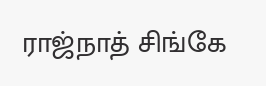ராஜ்நாத் சிங்கே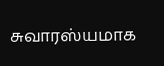சுவாரஸ்யமாக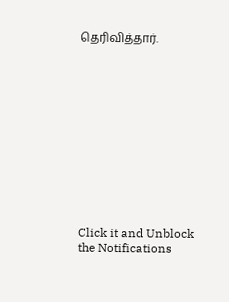தெரிவித்தார்.












Click it and Unblock the Notifications